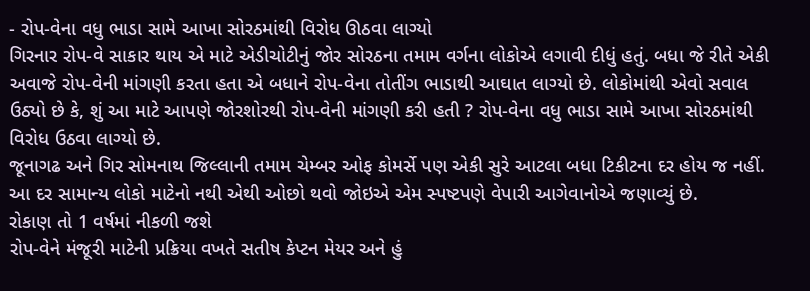- રોપ-વેના વધુ ભાડા સામે આખા સોરઠમાંથી વિરોધ ઊઠવા લાગ્યો
ગિરનાર રોપ-વે સાકાર થાય એ માટે એડીચોટીનું જોર સોરઠના તમામ વર્ગના લોકોએ લગાવી દીધું હતું. બધા જે રીતે એકી અવાજે રોપ-વેની માંગણી કરતા હતા એ બધાને રોપ-વેના તોતીંગ ભાડાથી આઘાત લાગ્યો છે. લોકોમાંથી એવો સવાલ ઉઠ્યો છે કે, શું આ માટે આપણે જોરશોરથી રોપ-વેની માંગણી કરી હતી ? રોપ-વેના વધુ ભાડા સામે આખા સોરઠમાંથી વિરોધ ઉઠવા લાગ્યો છે.
જૂનાગઢ અને ગિર સોમનાથ જિલ્લાની તમામ ચેમ્બર ઓફ કોમર્સે પણ એકી સુરે આટલા બધા ટિકીટના દર હોય જ નહીં. આ દર સામાન્ય લોકો માટેનો નથી એથી ઓછો થવો જોઇએ એમ સ્પષ્ટપણે વેપારી આગેવાનોએ જણાવ્યું છે.
રોકાણ તો 1 વર્ષમાં નીકળી જશે
રોપ-વેને મંજૂરી માટેની પ્રક્રિયા વખતે સતીષ કેપ્ટન મેયર અને હું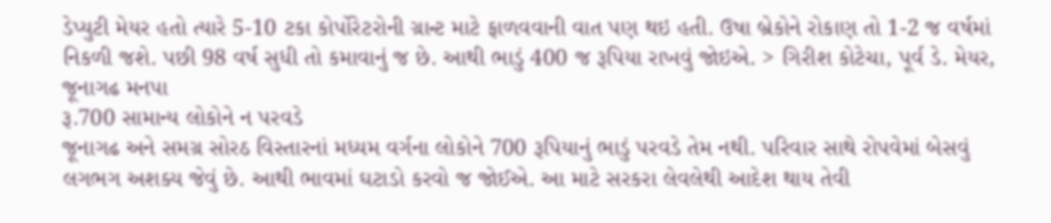ડેપ્યુટી મેયર હતો ત્યારે 5-10 ટકા કોર્પોરેટરોની ગ્રાન્ટ માટે ફાળવવાની વાત પણ થઇ હતી. ઉષા બ્રેકોને રોકાણ તો 1-2 જ વર્ષમાં નિકળી જશે. પછી 98 વર્ષ સુધી તો કમાવાનું જ છે. આથી ભાડું 400 જ રૂપિયા રાખવું જોઇએ. > ગિરીશ કોટેચા, પૂર્વ ડે. મેયર, જૂનાગઢ મનપા
રૂ.700 સામાન્ય લોકોને ન પરવડે
જૂનાગઢ અને સમગ્ર સોરઠ વિસ્તારનાં મધ્યમ વર્ગના લોકોને 700 રૂપિયાનું ભાડું પરવડે તેમ નથી. પરિવાર સાથે રોપવેમાં બેસવું લગભગ અશક્ય જેવું છે. આથી ભાવમાં ઘટાડો કરવો જ જોઈએ. આ માટે સરકરા લેવલેથી આદેશ થાય તેવી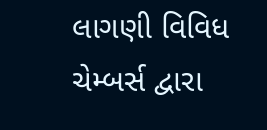લાગણી વિવિધ ચેમ્બર્સ દ્વારા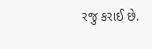રજુ કરાઈ છે.